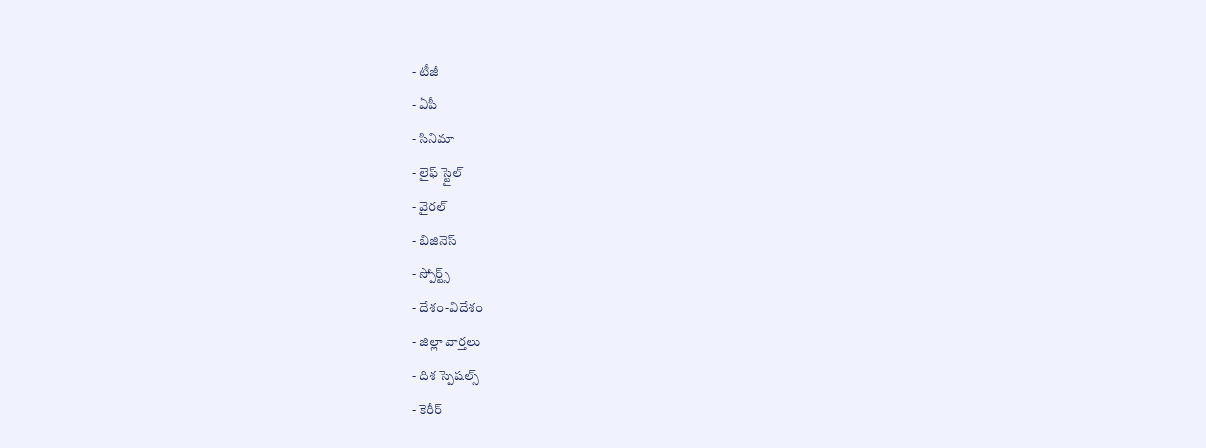- టీజీ
- ఏపీ
- సినిమా
- లైఫ్ స్టైల్
- వైరల్
- బిజినెస్
- స్పోర్ట్స్
- దేశం-విదేశం
- జిల్లా వార్తలు
- దిశ స్పెషల్స్
- కెరీర్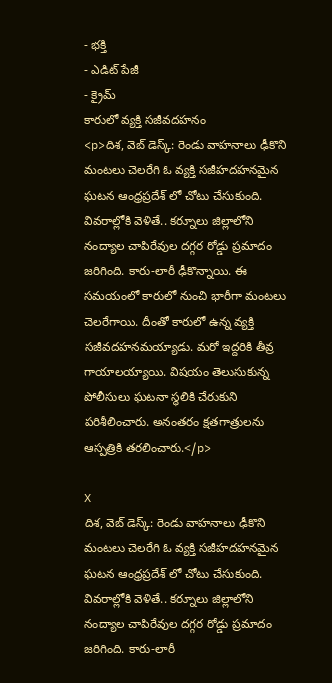- భక్తి
- ఎడిట్ పేజీ
- క్రైమ్
కారులో వ్యక్తి సజీవదహనం
<p>దిశ, వెబ్ డెస్క్: రెండు వాహనాలు ఢీకొని మంటలు చెలరేగి ఓ వ్యక్తి సజీహదహనమైన ఘటన ఆంధ్రప్రదేశ్ లో చోటు చేసుకుంది. వివరాల్లోకి వెళితే.. కర్నూలు జిల్లాలోని నంద్యాల చాపిరేవుల దగ్గర రోడ్డు ప్రమాదం జరిగింది. కారు-లారీ ఢీకొన్నాయి. ఈ సమయంలో కారులో నుంచి భారీగా మంటలు చెలరేగాయి. దీంతో కారులో ఉన్న వ్యక్తి సజీవదహనమయ్యాడు. మరో ఇద్దరికి తీవ్ర గాయాలయ్యాయి. విషయం తెలుసుకున్న పోలీసులు ఘటనా స్థలికి చేరుకుని పరిశీలించారు. అనంతరం క్షతగాత్రులను ఆస్పత్రికి తరలించారు.</p>

X
దిశ, వెబ్ డెస్క్: రెండు వాహనాలు ఢీకొని మంటలు చెలరేగి ఓ వ్యక్తి సజీహదహనమైన ఘటన ఆంధ్రప్రదేశ్ లో చోటు చేసుకుంది. వివరాల్లోకి వెళితే.. కర్నూలు జిల్లాలోని నంద్యాల చాపిరేవుల దగ్గర రోడ్డు ప్రమాదం జరిగింది. కారు-లారీ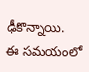ఢీకొన్నాయి.
ఈ సమయంలో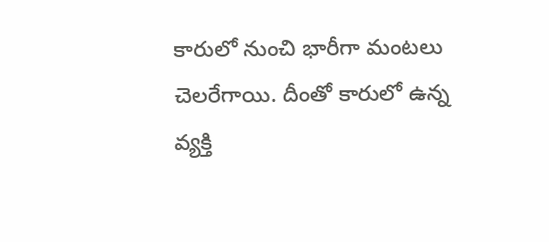కారులో నుంచి భారీగా మంటలు చెలరేగాయి. దీంతో కారులో ఉన్న వ్యక్తి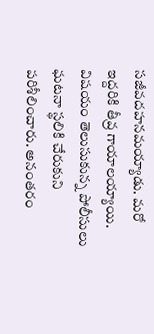సజీవదహనమయ్యాడు. మరో ఇద్దరికి తీవ్ర గాయాలయ్యాయి. విషయం తెలుసుకున్న పోలీసులు ఘటనా స్థలికి చేరుకుని పరిశీలించారు. అనంతరం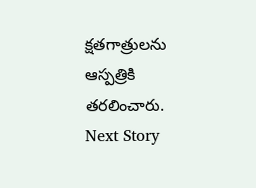క్షతగాత్రులను ఆస్పత్రికి తరలించారు.
Next Story